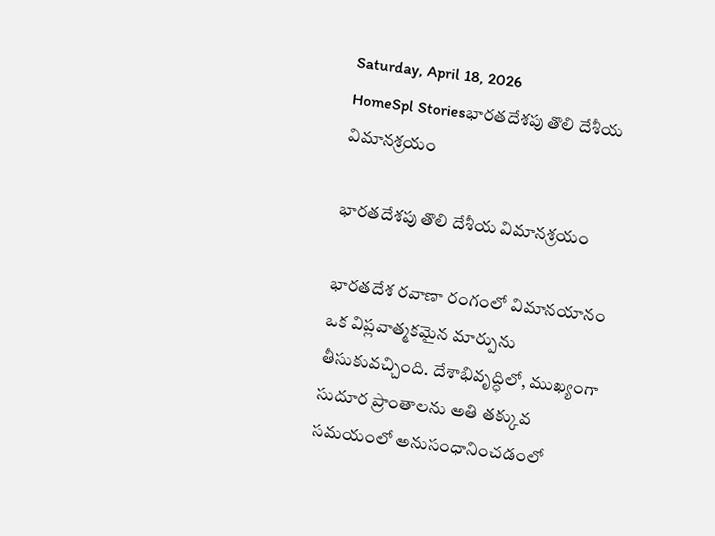Saturday, April 18, 2026
HomeSpl Storiesభారతదేశపు తొలి దేశీయ విమానశ్రయం

భారతదేశపు తొలి దేశీయ విమానశ్రయం

భారతదేశ రవాణా రంగంలో విమానయానం ఒక విప్లవాత్మకమైన మార్పును తీసుకువచ్చింది. దేశాభివృద్ధిలో, ముఖ్యంగా సుదూర ప్రాంతాలను అతి తక్కువ సమయంలో అనుసంధానించడంలో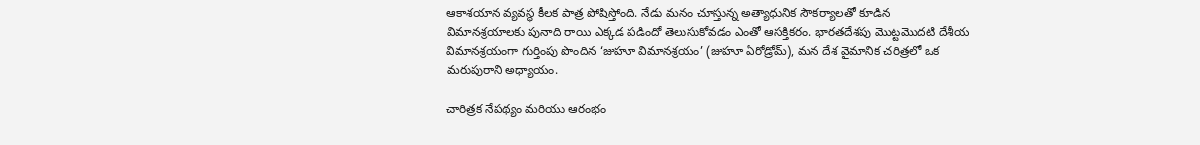ఆకాశయాన వ్యవస్థ కీలక పాత్ర పోషిస్తోంది. నేడు మనం చూస్తున్న అత్యాధునిక సౌకర్యాలతో కూడిన విమానశ్రయాలకు పునాది రాయి ఎక్కడ పడిందో తెలుసుకోవడం ఎంతో ఆసక్తికరం. భారతదేశపు మొట్టమొదటి దేశీయ విమానశ్రయంగా గుర్తింపు పొందిన ‘జుహూ విమానశ్రయం’ (జుహూ ఏరోడ్రోమ్), మన దేశ వైమానిక చరిత్రలో ఒక మరుపురాని అధ్యాయం.

చారిత్రక నేపథ్యం మరియు ఆరంభం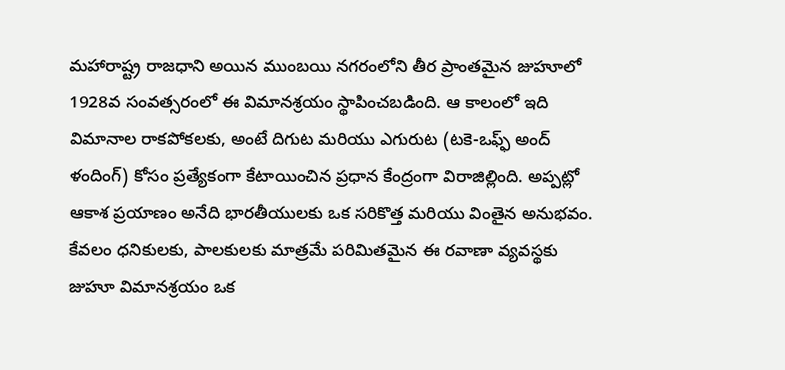మహారాష్ట్ర రాజధాని అయిన ముంబయి నగరంలోని తీర ప్రాంతమైన జుహూలో 1928వ సంవత్సరంలో ఈ విమానశ్రయం స్థాపించబడింది. ఆ కాలంలో ఇది విమానాల రాకపోకలకు, అంటే దిగుట మరియు ఎగురుట (టకె-ఒఫ్ఫ్ అంద్ ళందింగ్) కోసం ప్రత్యేకంగా కేటాయించిన ప్రధాన కేంద్రంగా విరాజిల్లింది. అప్పట్లో ఆకాశ ప్రయాణం అనేది భారతీయులకు ఒక సరికొత్త మరియు వింతైన అనుభవం. కేవలం ధనికులకు, పాలకులకు మాత్రమే పరిమితమైన ఈ రవాణా వ్యవస్థకు జుహూ విమానశ్రయం ఒక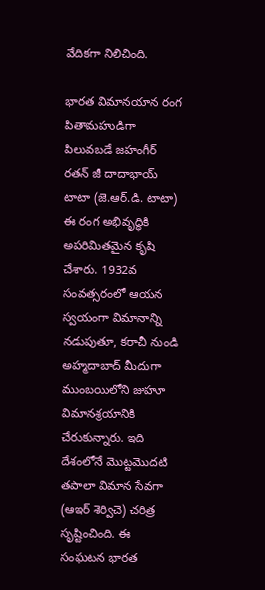వేదికగా నిలిచింది.

భారత విమానయాన రంగ పితామహుడిగా పిలువబడే జహంగీర్ రతన్ జీ దాదాభాయ్ టాటా (జె.ఆర్.డి. టాటా) ఈ రంగ అభివృద్ధికి అపరిమితమైన కృషి చేశారు. 1932వ సంవత్సరంలో ఆయన స్వయంగా విమానాన్ని నడుపుతూ, కరాచీ నుండి అహ్మదాబాద్ మీదుగా ముంబయిలోని జుహూ విమానశ్రయానికి చేరుకున్నారు. ఇది దేశంలోనే మొట్టమొదటి తపాలా విమాన సేవగా (ఆఇర్ శెర్విచె) చరిత్ర సృష్టించింది. ఈ సంఘటన భారత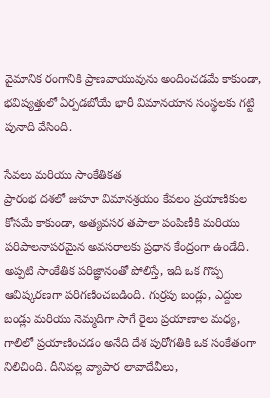వైమానిక రంగానికి ప్రాణవాయువును అందించడమే కాకుండా, భవిష్యత్తులో ఏర్పడబోయే భారీ విమానయాన సంస్థలకు గట్టి పునాది వేసింది.

సేవలు మరియు సాంకేతికత
ప్రారంభ దశలో జుహూ విమానశ్రయం కేవలం ప్రయాణికుల కోసమే కాకుండా, అత్యవసర తపాలా పంపిణీకి మరియు పరిపాలనాపరమైన అవసరాలకు ప్రధాన కేంద్రంగా ఉండేది. అప్పటి సాంకేతిక పరిజ్ఞానంతో పోలిస్తే, ఇది ఒక గొప్ప ఆవిష్కరణగా పరిగణించబడింది. గుర్రపు బండ్లు, ఎద్దుల బండ్లు మరియు నెమ్మదిగా సాగే రైలు ప్రయాణాల మధ్య, గాలిలో ప్రయాణించడం అనేది దేశ పురోగతికి ఒక సంకేతంగా నిలిచింది. దీనివల్ల వ్యాపార లావాదేవీలు,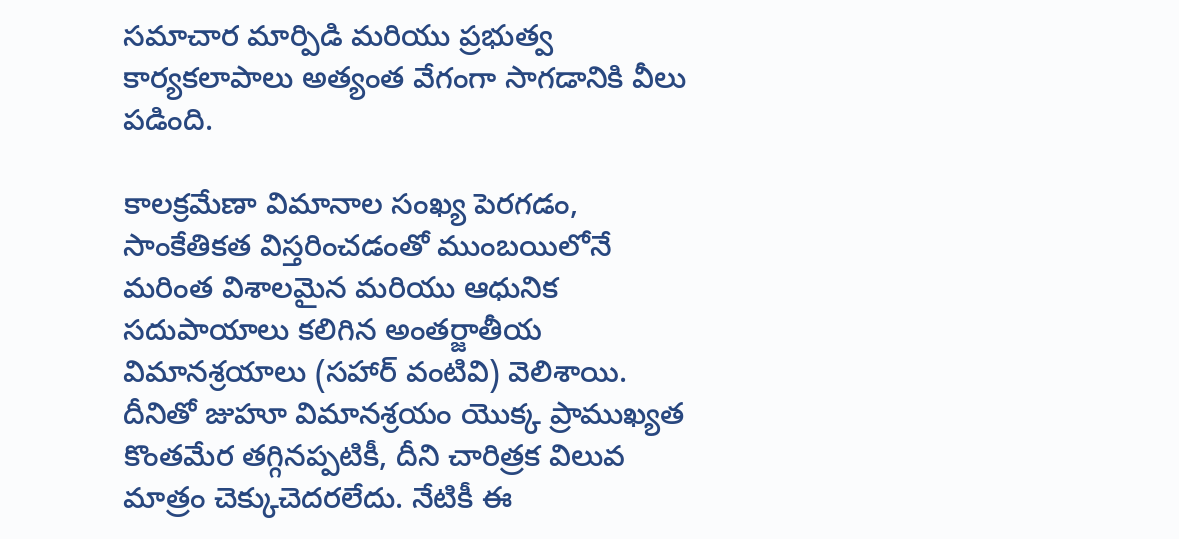సమాచార మార్పిడి మరియు ప్రభుత్వ కార్యకలాపాలు అత్యంత వేగంగా సాగడానికి వీలు పడింది.

కాలక్రమేణా విమానాల సంఖ్య పెరగడం, సాంకేతికత విస్తరించడంతో ముంబయిలోనే మరింత విశాలమైన మరియు ఆధునిక సదుపాయాలు కలిగిన అంతర్జాతీయ విమానశ్రయాలు (సహార్ వంటివి) వెలిశాయి. దీనితో జుహూ విమానశ్రయం యొక్క ప్రాముఖ్యత కొంతమేర తగ్గినప్పటికీ, దీని చారిత్రక విలువ మాత్రం చెక్కుచెదరలేదు. నేటికీ ఈ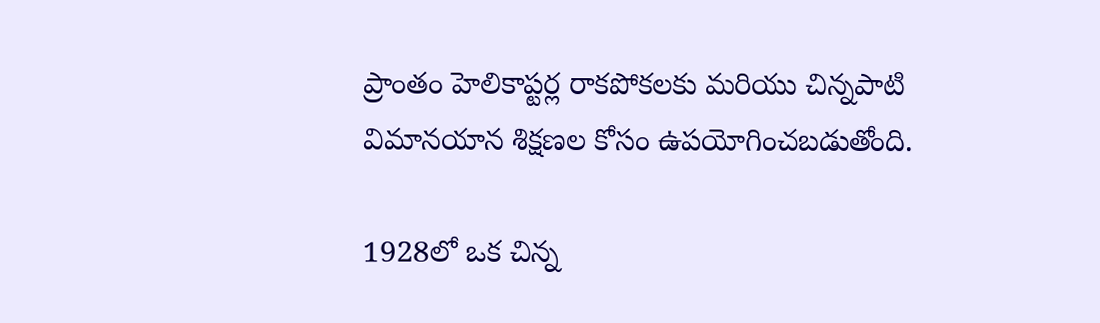ప్రాంతం హెలికాప్టర్ల రాకపోకలకు మరియు చిన్నపాటి విమానయాన శిక్షణల కోసం ఉపయోగించబడుతోంది.

1928లో ఒక చిన్న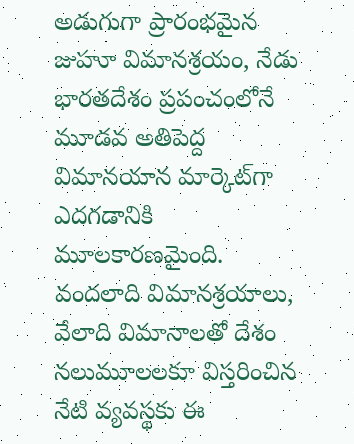అడుగుగా ప్రారంభమైన జుహూ విమానశ్రయం, నేడు భారతదేశం ప్రపంచంలోనే మూడవ అతిపెద్ద విమానయాన మార్కెట్‌గా ఎదగడానికి మూలకారణమైంది. వందలాది విమానశ్రయాలు, వేలాది విమానాలతో దేశం నలుమూలలకూ విస్తరించిన నేటి వ్యవస్థకు ఈ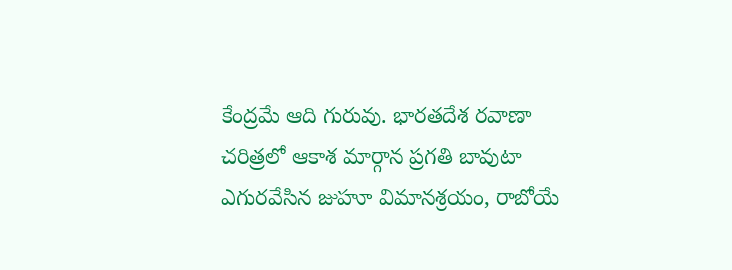కేంద్రమే ఆది గురువు. భారతదేశ రవాణా చరిత్రలో ఆకాశ మార్గాన ప్రగతి బావుటా ఎగురవేసిన జుహూ విమానశ్రయం, రాబోయే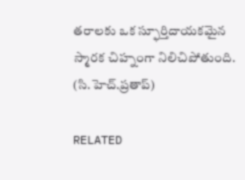తరాలకు ఒక స్ఫూర్తిదాయకమైన స్మారక చిహ్నంగా నిలిచిపోతుంది.
(సి.హెచ్.ప్రతాప్)

RELATED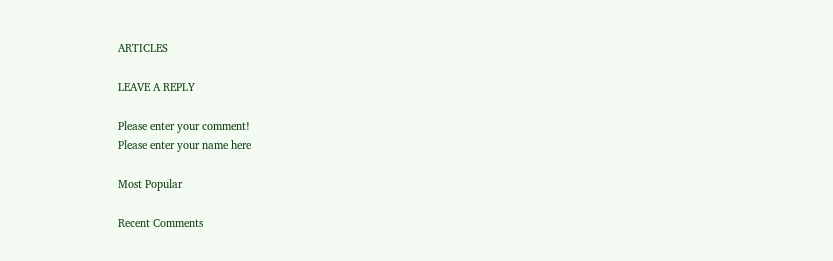ARTICLES

LEAVE A REPLY

Please enter your comment!
Please enter your name here

Most Popular

Recent Comments